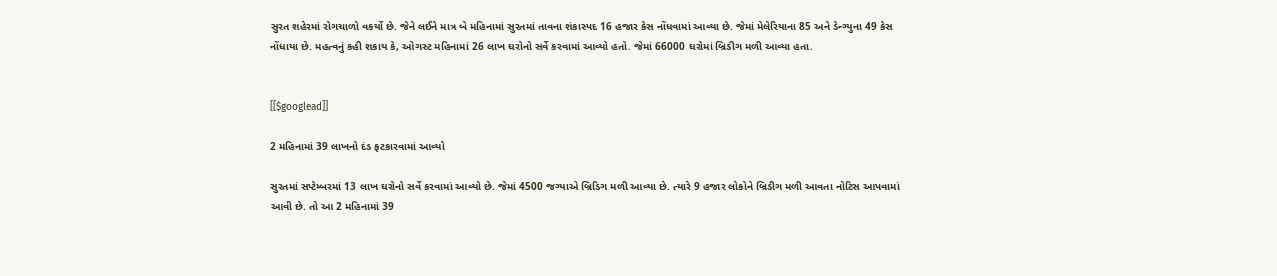સુરત શહેરમાં રોગચાળો વકર્યો છે. જેને લઈને માત્ર બે મહિનામાં સુરતમાં તાવના શંકાસ્પદ 16 હજાર કેસ નોંધવામાં આવ્યા છે. જેમાં મેલેરિયાના 85 અને ડેન્ગ્યુના 49 કેસ નોંધાયા છે. મહત્વનું કહી શકાય કે, ઓગસ્ટ મહિનામાં 26 લાખ ઘરોનો સર્વે કરવામાં આવ્યો હતો. જેમાં 66000 ઘરોમાં બ્રિડીગ મળી આવ્યા હતા.


[[$googlead]]

2 મહિનામાં 39 લાખનો દંડ ફટકારવામાં આવ્યો

સુરતમાં સપ્ટેમ્બરમાં 13 લાખ ઘરોનો સર્વે કરવામાં આવ્યો છે. જેમાં 4500 જગ્યાએ બ્રિડિગ મળી આવ્યા છે. ત્યારે 9 હજાર લોકોને બ્રિડીગ મળી આવતા નોટિસ આપવામાં આવી છે. તો આ 2 મહિનામાં 39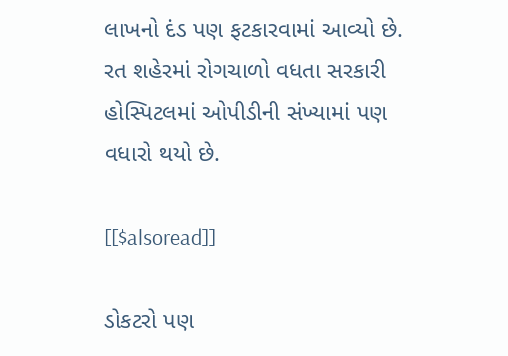લાખનો દંડ પણ ફટકારવામાં આવ્યો છે. રત શહેરમાં રોગચાળો વધતા સરકારી હોસ્પિટલમાં ઓપીડીની સંખ્યામાં પણ વધારો થયો છે.

[[$alsoread]]

ડોકટરો પણ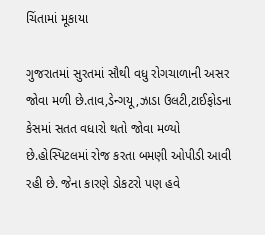ચિંતામાં મૂકાયા

ગુજરાતમાં સુરતમાં સૌથી વધુ રોગચાળાની અસર જોવા મળી છે.તાવ,ડેન્ગયૂ,ઝાડા ઉલટી,ટાઈફોડના કેસમાં સતત વધારો થતો જોવા મળ્યો છે.હોસ્પિટલમાં રોજ કરતા બમણી ઓપીડી આવી રહી છે. જેના કારણે ડોકટરો પણ હવે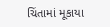ચિંતામાં મૂકાયા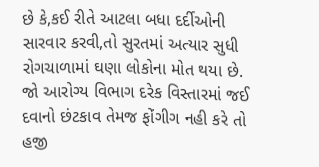છે કે,કઈ રીતે આટલા બધા દર્દીઓની સારવાર કરવી,તો સુરતમાં અત્યાર સુધી રોગચાળામાં ઘણા લોકોના મોત થયા છે. જો આરોગ્ય વિભાગ દરેક વિસ્તારમાં જઈ દવાનો છંટકાવ તેમજ ફોંગીગ નહી કરે તો હજી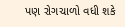પણ રોગચાળો વધી શકે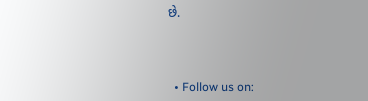છે.



  • Follow us on: